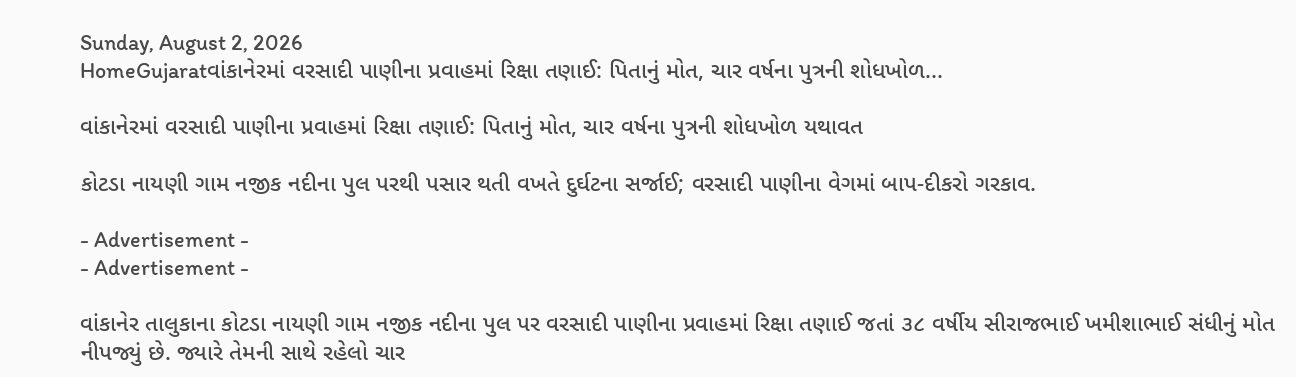Sunday, August 2, 2026
HomeGujaratવાંકાનેરમાં વરસાદી પાણીના પ્રવાહમાં રિક્ષા તણાઈ: પિતાનું મોત, ચાર વર્ષના પુત્રની શોધખોળ...

વાંકાનેરમાં વરસાદી પાણીના પ્રવાહમાં રિક્ષા તણાઈ: પિતાનું મોત, ચાર વર્ષના પુત્રની શોધખોળ યથાવત

કોટડા નાયણી ગામ નજીક નદીના પુલ પરથી પસાર થતી વખતે દુર્ઘટના સર્જાઈ; વરસાદી પાણીના વેગમાં બાપ-દીકરો ગરકાવ.

- Advertisement -
- Advertisement -

વાંકાનેર તાલુકાના કોટડા નાયણી ગામ નજીક નદીના પુલ પર વરસાદી પાણીના પ્રવાહમાં રિક્ષા તણાઈ જતાં ૩૮ વર્ષીય સીરાજભાઈ ખમીશાભાઈ સંધીનું મોત નીપજ્યું છે. જ્યારે તેમની સાથે રહેલો ચાર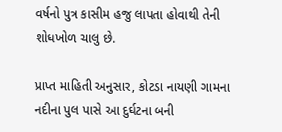વર્ષનો પુત્ર કાસીમ હજુ લાપતા હોવાથી તેની શોધખોળ ચાલુ છે.

પ્રાપ્ત માહિતી અનુસાર, કોટડા નાયણી ગામના નદીના પુલ પાસે આ દુર્ઘટના બની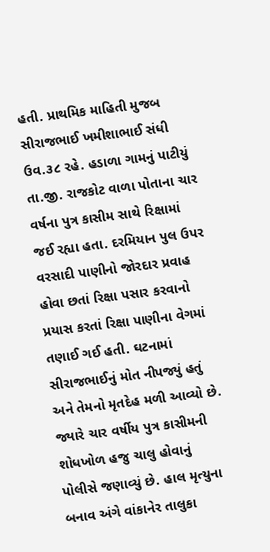હતી. પ્રાથમિક માહિતી મુજબ સીરાજભાઈ ખમીશાભાઈ સંધી ઉવ.૩૮ રહે. હડાળા ગામનું પાટીયું તા.જી. રાજકોટ વાળા પોતાના ચાર વર્ષના પુત્ર કાસીમ સાથે રિક્ષામાં જઈ રહ્યા હતા. દરમિયાન પુલ ઉપર વરસાદી પાણીનો જોરદાર પ્રવાહ હોવા છતાં રિક્ષા પસાર કરવાનો પ્રયાસ કરતાં રિક્ષા પાણીના વેગમાં તણાઈ ગઈ હતી. ઘટનામાં સીરાજભાઈનું મોત નીપજ્યું હતું અને તેમનો મૃતદેહ મળી આવ્યો છે. જ્યારે ચાર વર્ષીય પુત્ર કાસીમની શોધખોળ હજુ ચાલુ હોવાનું પોલીસે જણાવ્યું છે. હાલ મૃત્યુના બનાવ અંગે વાંકાનેર તાલુકા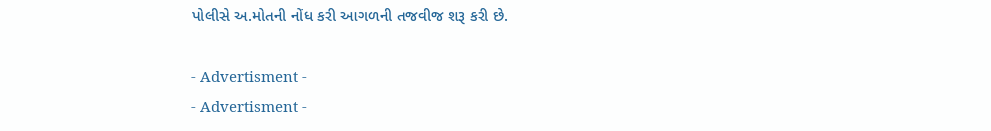પોલીસે અ.મોતની નોંધ કરી આગળની તજવીજ શરૂ કરી છે.

- Advertisment -
- Advertisment -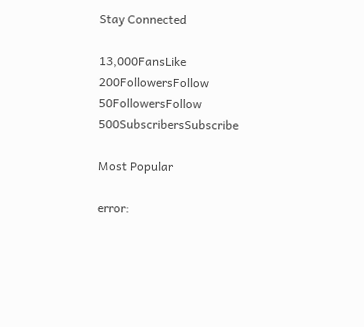Stay Connected

13,000FansLike
200FollowersFollow
50FollowersFollow
500SubscribersSubscribe

Most Popular

error: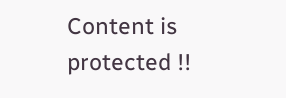Content is protected !!